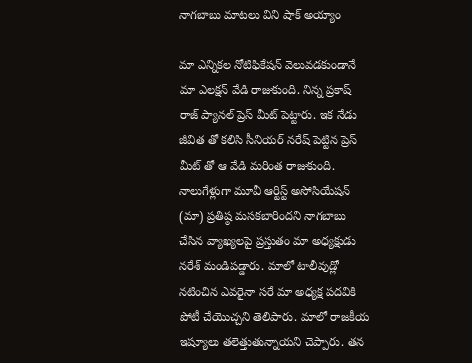నాగబాబు మాటలు విని షాక్ అయ్యాం

మా ఎన్నికల నోటిఫికేషన్ వెలువడకుండానే మా ఎలక్షన్ వేడి రాజుకుంది. నిన్న ప్రకాష్ రాజ్ ప్యానల్ ప్రెస్ మీట్ పెట్టారు. ఇక నేడు జీవిత తో కలిసి సీనియర్ నరేష్ పెట్టిన ప్రెస్ మీట్ తో ఆ వేడి మరింత రాజుకుంది. నాలుగేళ్లుగా మూవీ ఆర్టిస్ట్ అసోసియేషన్ (మా) ప్రతిష్ఠ మసకబారిందని నాగబాబు చేసిన వ్యాఖ్యలపై ప్రస్తుతం మా అధ్యక్షుడు నరేశ్ మండిపడ్డారు. మాలో టాలీవుడ్లో నటించిన ఎవరైనా సరే మా అధ్యక్ష పదవికి పోటీ చేయొచ్చని తెలిపారు. మాలో రాజకీయ ఇష్యూలు తలెత్తుతున్నాయని చెప్పారు. తన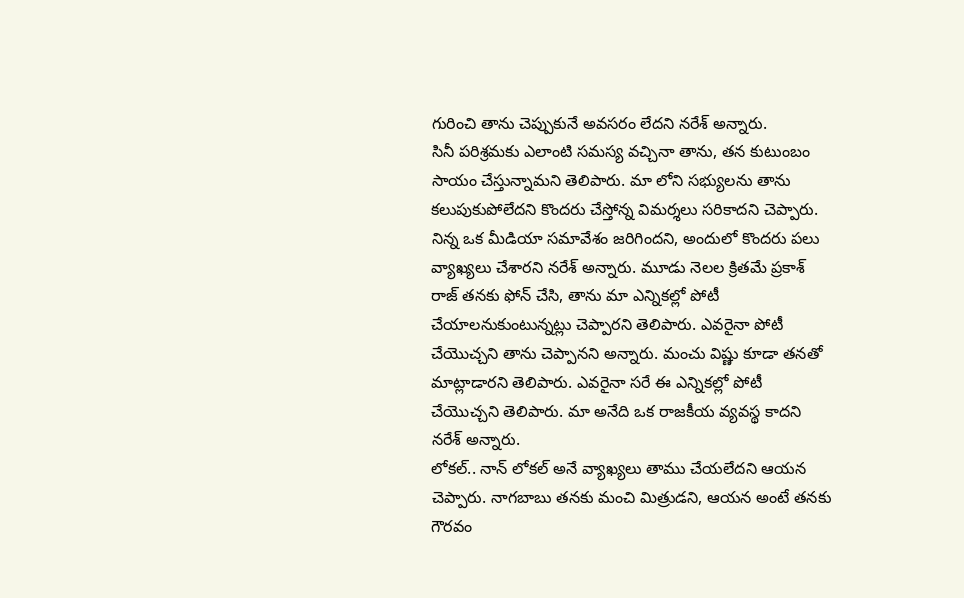గురించి తాను చెప్పుకునే అవసరం లేదని నరేశ్ అన్నారు.
సినీ పరిశ్రమకు ఎలాంటి సమస్య వచ్చినా తాను, తన కుటుంబం సాయం చేస్తున్నామని తెలిపారు. మా లోని సభ్యులను తాను కలుపుకుపోలేదని కొందరు చేస్తోన్న విమర్శలు సరికాదని చెప్పారు. నిన్న ఒక మీడియా సమావేశం జరిగిందని, అందులో కొందరు పలు వ్యాఖ్యలు చేశారని నరేశ్ అన్నారు. మూడు నెలల క్రితమే ప్రకాశ్ రాజ్ తనకు ఫోన్ చేసి, తాను మా ఎన్నికల్లో పోటీ చేయాలనుకుంటున్నట్లు చెప్పారని తెలిపారు. ఎవరైనా పోటీ చేయొచ్చని తాను చెప్పానని అన్నారు. మంచు విష్ణు కూడా తనతో మాట్లాడారని తెలిపారు. ఎవరైనా సరే ఈ ఎన్నికల్లో పోటీ చేయొచ్చని తెలిపారు. మా అనేది ఒక రాజకీయ వ్యవస్థ కాదని నరేశ్ అన్నారు.
లోకల్.. నాన్ లోకల్ అనే వ్యాఖ్యలు తాము చేయలేదని ఆయన చెప్పారు. నాగబాబు తనకు మంచి మిత్రుడని, ఆయన అంటే తనకు గౌరవం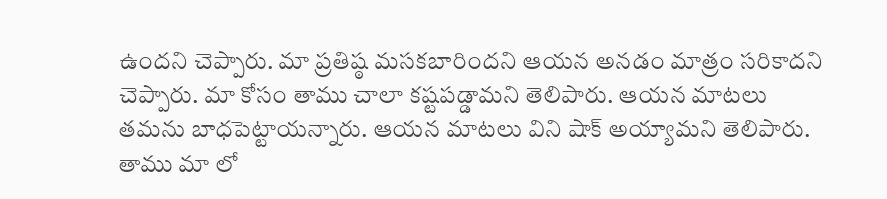ఉందని చెప్పారు. మా ప్రతిష్ఠ మసకబారిందని ఆయన అనడం మాత్రం సరికాదని చెప్పారు. మా కోసం తాము చాలా కష్టపడ్డామని తెలిపారు. ఆయన మాటలు తమను బాధపెట్టాయన్నారు. ఆయన మాటలు విని షాక్ అయ్యామని తెలిపారు. తాము మా లో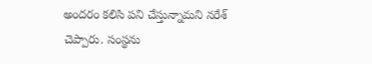అందరం కలిసి పని చేస్తున్నామని నరేశ్ చెప్పారు. సంస్థను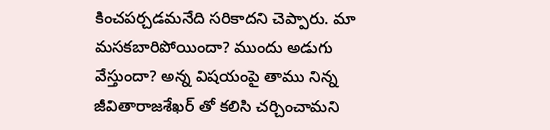కించపర్చడమనేది సరికాదని చెప్పారు. మా మసకబారిపోయిందా? ముందు అడుగు వేస్తుందా? అన్న విషయంపై తాము నిన్న జీవితారాజశేఖర్ తో కలిసి చర్చించామని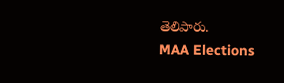తెలిపారు.
MAA Elections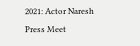2021: Actor Naresh Press Meet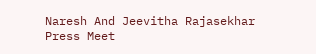Naresh And Jeevitha Rajasekhar Press Meet